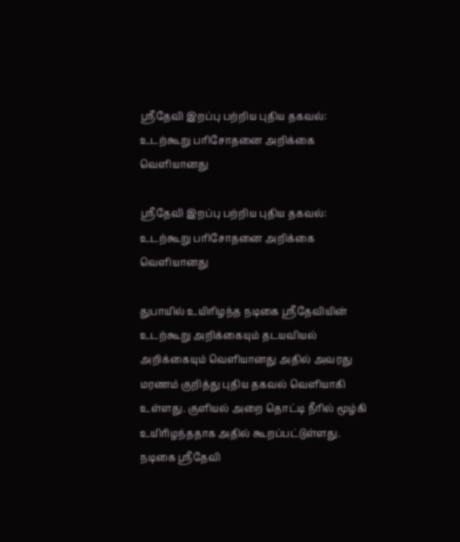ஸ்ரீதேவி இறப்பு பற்றிய புதிய தகவல்: உடற்கூறு பரிசோதனை அறிக்கை வெளியானது

ஸ்ரீதேவி இறப்பு பற்றிய புதிய தகவல்: உடற்கூறு பரிசோதனை அறிக்கை வெளியானது

துபாயில் உயிரிழந்த நடிகை ஸ்ரீதேவியின் உடற்கூறு அறிக்கையும் தடயவியல் அறிக்கையும் வெளியானது அதில் அவரது மரணம் குறித்து புதிய தகவல் வெளியாகி உள்ளது. குளியல் அறை தொட்டி நீரில் மூழ்கி உயிரிழந்ததாக அதில் கூறப்பட்டுள்ளது. நடிகை ஸ்ரீதேவி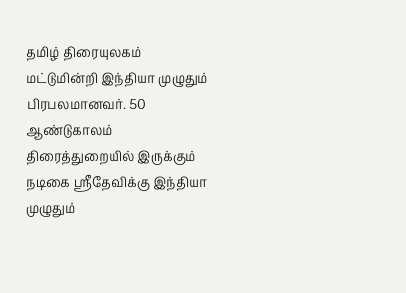தமிழ் திரையுலகம் மட்டுமின்றி இந்தியா முழுதும் பிரபலமானவர். 50 ஆண்டுகாலம் திரைத்துறையில் இருக்கும் நடிகை ஸ்ரீதேவிக்கு இந்தியா முழுதும்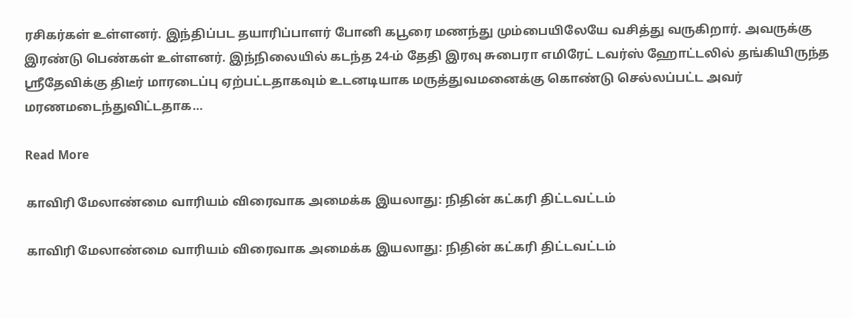ரசிகர்கள் உள்ளனர். இந்திப்பட தயாரிப்பாளர் போனி கபூரை மணந்து மும்பையிலேயே வசித்து வருகிறார். அவருக்கு இரண்டு பெண்கள் உள்ளனர். இந்நிலையில் கடந்த 24-ம் தேதி இரவு சுபைரா எமிரேட் டவர்ஸ் ஹோட்டலில் தங்கியிருந்த ஸ்ரீதேவிக்கு திடீர் மாரடைப்பு ஏற்பட்டதாகவும் உடனடியாக மருத்துவமனைக்கு கொண்டு செல்லப்பட்ட அவர் மரணமடைந்துவிட்டதாக…

Read More

காவிரி மேலாண்மை வாரியம் விரைவாக அமைக்க இயலாது: நிதின் கட்கரி திட்டவட்டம்

காவிரி மேலாண்மை வாரியம் விரைவாக அமைக்க இயலாது: நிதின் கட்கரி திட்டவட்டம்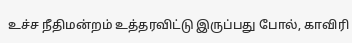உச்ச நீதிமன்றம் உத்தரவிட்டு இருப்பது போல், காவிரி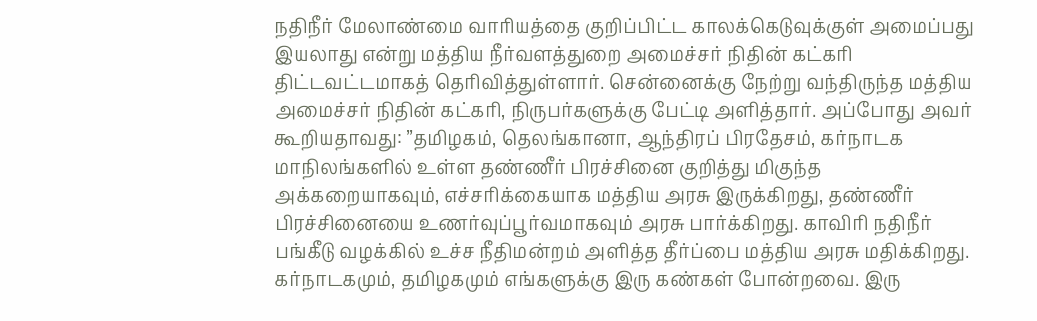நதிநீர் மேலாண்மை வாரியத்தை குறிப்பிட்ட காலக்கெடுவுக்குள் அமைப்பது இயலாது என்று மத்திய நீர்வளத்துறை அமைச்சர் நிதின் கட்கரி திட்டவட்டமாகத் தெரிவித்துள்ளார். சென்னைக்கு நேற்று வந்திருந்த மத்திய அமைச்சர் நிதின் கட்கரி, நிருபர்களுக்கு பேட்டி அளித்தார். அப்போது அவர் கூறியதாவது: ”தமிழகம், தெலங்கானா, ஆந்திரப் பிரதேசம், கர்நாடக மாநிலங்களில் உள்ள தண்ணீர் பிரச்சினை குறித்து மிகுந்த அக்கறையாகவும், எச்சரிக்கையாக மத்திய அரசு இருக்கிறது, தண்ணீர் பிரச்சினையை உணர்வுப்பூர்வமாகவும் அரசு பார்க்கிறது. காவிரி நதிநீர் பங்கீடு வழக்கில் உச்ச நீதிமன்றம் அளித்த தீர்ப்பை மத்திய அரசு மதிக்கிறது. கர்நாடகமும், தமிழகமும் எங்களுக்கு இரு கண்கள் போன்றவை. இரு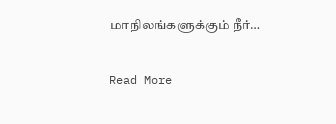மாநிலங்களுக்கும் நீர்…

Read More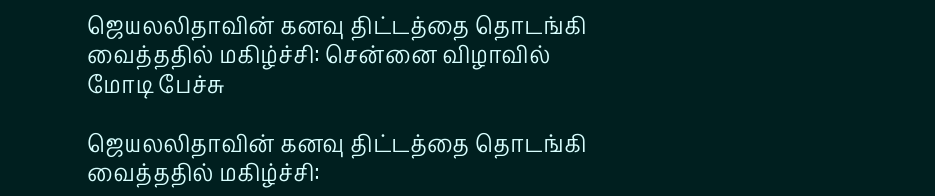ஜெயலலிதாவின் கனவு திட்டத்தை தொடங்கி வைத்ததில் மகிழ்ச்சி: சென்னை விழாவில் மோடி பேச்சு

ஜெயலலிதாவின் கனவு திட்டத்தை தொடங்கி வைத்ததில் மகிழ்ச்சி: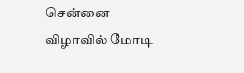சென்னை விழாவில் மோடி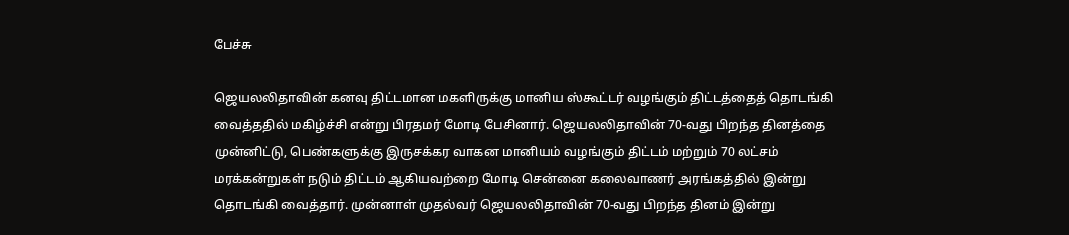பேச்சு

ஜெயலலிதாவின் கனவு திட்டமான மகளிருக்கு மானிய ஸ்கூட்டர் வழங்கும் திட்டத்தைத் தொடங்கி வைத்ததில் மகிழ்ச்சி என்று பிரதமர் மோடி பேசினார். ஜெயலலிதாவின் 70-வது பிறந்த தினத்தை முன்னிட்டு, பெண்களுக்கு இருசக்கர வாகன மானியம் வழங்கும் திட்டம் மற்றும் 70 லட்சம் மரக்கன்றுகள் நடும் திட்டம் ஆகியவற்றை மோடி சென்னை கலைவாணர் அரங்கத்தில் இன்று தொடங்கி வைத்தார். முன்னாள் முதல்வர் ஜெயலலிதாவின் 70-வது பிறந்த தினம் இன்று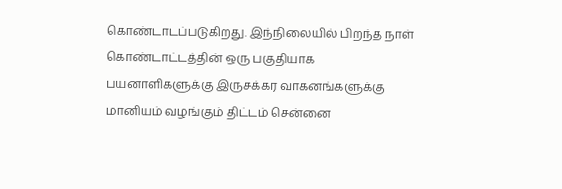கொண்டாடப்படுகிறது. இந்நிலையில் பிறந்த நாள் கொண்டாட்டத்தின் ஒரு பகுதியாக பயனாளிகளுக்கு இருசக்கர வாகனங்களுக்கு மானியம் வழங்கும் திட்டம் சென்னை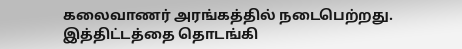கலைவாணர் அரங்கத்தில் நடைபெற்றது. இத்திட்டத்தை தொடங்கி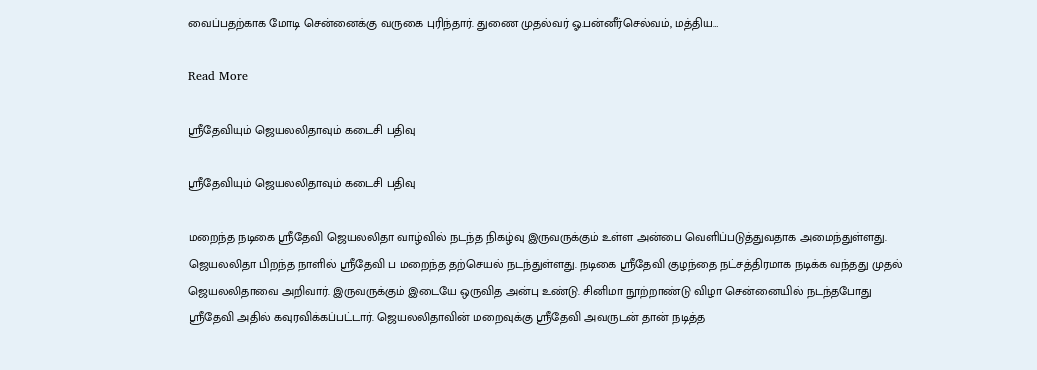வைப்பதற்காக மோடி சென்னைக்கு வருகை புரிந்தார். துணை முதல்வர் ஓ.பன்னீர்செல்வம், மத்திய…

Read More

ஸ்ரீதேவியும் ஜெயலலிதாவும் கடைசி பதிவு

ஸ்ரீதேவியும் ஜெயலலிதாவும் கடைசி பதிவு

மறைந்த நடிகை ஸ்ரீதேவி ஜெயலலிதா வாழ்வில் நடந்த நிகழ்வு இருவருக்கும் உள்ள அன்பை வெளிப்படுத்துவதாக அமைந்துள்ளது. ஜெயலலிதா பிறந்த நாளில் ஸ்ரீதேவி ப மறைந்த தற்செயல் நடந்துள்ளது. நடிகை ஸ்ரீதேவி குழந்தை நட்சத்திரமாக நடிக்க வந்தது முதல் ஜெயலலிதாவை அறிவார். இருவருக்கும் இடையே ஒருவித அன்பு உண்டு. சினிமா நூற்றாண்டு விழா சென்னையில் நடந்தபோது ஸ்ரீதேவி அதில் கவுரவிக்கப்பட்டார். ஜெயலலிதாவின் மறைவுக்கு ஸ்ரீதேவி அவருடன் தான் நடித்த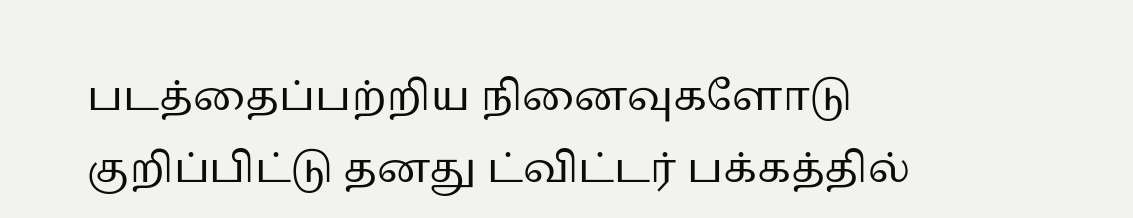படத்தைப்பற்றிய நினைவுகளோடு குறிப்பிட்டு தனது ட்விட்டர் பக்கத்தில்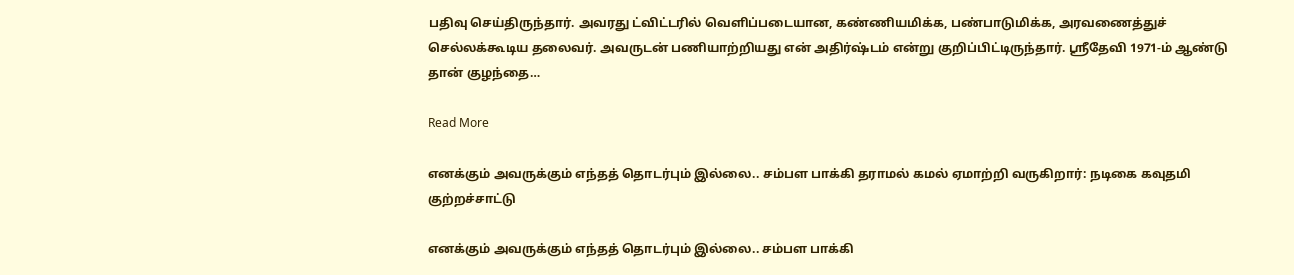பதிவு செய்திருந்தார். அவரது ட்விட்டரில் வெளிப்படையான, கண்ணியமிக்க, பண்பாடுமிக்க, அரவணைத்துச் செல்லக்கூடிய தலைவர். அவருடன் பணியாற்றியது என் அதிர்ஷ்டம் என்று குறிப்பிட்டிருந்தார். ஸ்ரீதேவி 1971-ம் ஆண்டு தான் குழந்தை…

Read More

எனக்கும் அவருக்கும் எந்தத் தொடர்பும் இல்லை.. சம்பள பாக்கி தராமல் கமல் ஏமாற்றி வருகிறார்: நடிகை கவுதமி குற்றச்சாட்டு

எனக்கும் அவருக்கும் எந்தத் தொடர்பும் இல்லை.. சம்பள பாக்கி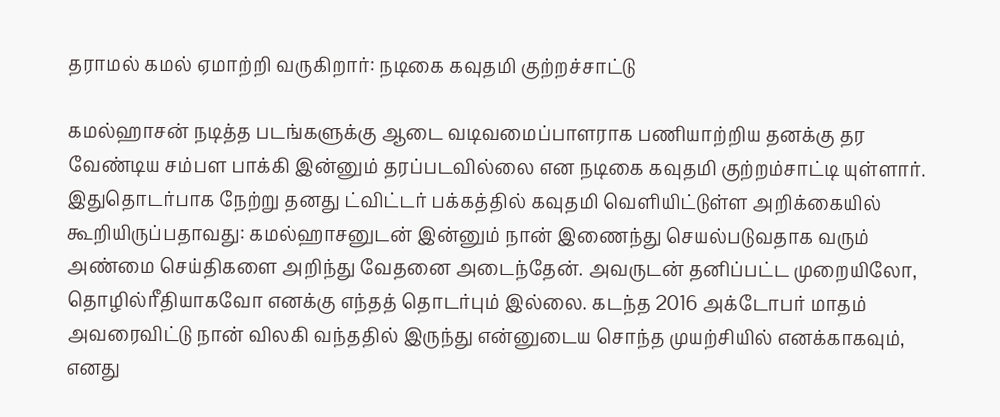தராமல் கமல் ஏமாற்றி வருகிறார்: நடிகை கவுதமி குற்றச்சாட்டு

கமல்ஹாசன் நடித்த படங்களுக்கு ஆடை வடிவமைப்பாளராக பணியாற்றிய தனக்கு தர வேண்டிய சம்பள பாக்கி இன்னும் தரப்படவில்லை என நடிகை கவுதமி குற்றம்சாட்டி யுள்ளார். இதுதொடர்பாக நேற்று தனது ட்விட்டர் பக்கத்தில் கவுதமி வெளியிட்டுள்ள அறிக்கையில் கூறியிருப்பதாவது: கமல்ஹாசனுடன் இன்னும் நான் இணைந்து செயல்படுவதாக வரும் அண்மை செய்திகளை அறிந்து வேதனை அடைந்தேன். அவருடன் தனிப்பட்ட முறையிலோ, தொழில்ரீதியாகவோ எனக்கு எந்தத் தொடர்பும் இல்லை. கடந்த 2016 அக்டோபர் மாதம் அவரைவிட்டு நான் விலகி வந்ததில் இருந்து என்னுடைய சொந்த முயற்சியில் எனக்காகவும், எனது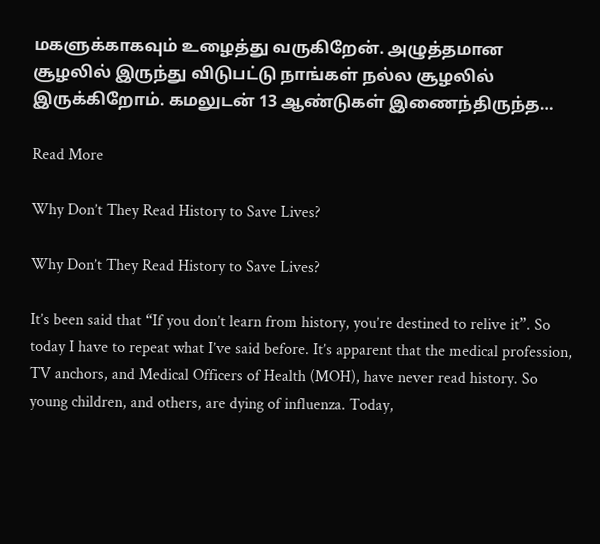மகளுக்காகவும் உழைத்து வருகிறேன். அழுத்தமான சூழலில் இருந்து விடுபட்டு நாங்கள் நல்ல சூழலில் இருக்கிறோம். கமலுடன் 13 ஆண்டுகள் இணைந்திருந்த…

Read More

Why Don’t They Read History to Save Lives?

Why Don’t They Read History to Save Lives?

It’s been said that “If you don’t learn from history, you’re destined to relive it”. So today I have to repeat what I’ve said before. It’s apparent that the medical profession, TV anchors, and Medical Officers of Health (MOH), have never read history. So young children, and others, are dying of influenza. Today,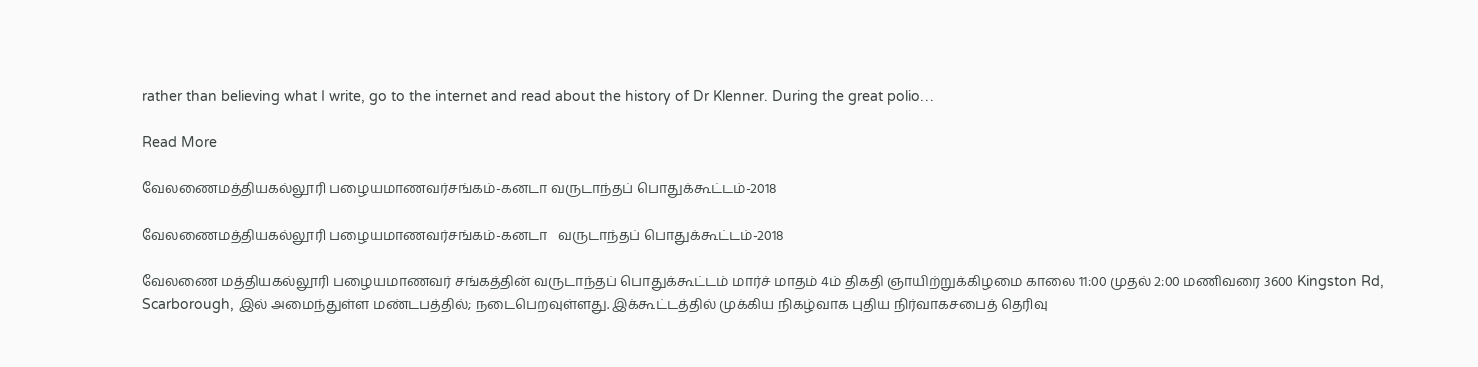rather than believing what I write, go to the internet and read about the history of Dr Klenner. During the great polio…

Read More

வேலணைமத்தியகல்லூரி பழையமாணவர்சங்கம்-கனடா வருடாந்தப் பொதுக்கூட்டம்-2018

வேலணைமத்தியகல்லூரி பழையமாணவர்சங்கம்-கனடா   வருடாந்தப் பொதுக்கூட்டம்-2018

வேலணை மத்தியகல்லூரி பழையமாணவர் சங்கத்தின் வருடாந்தப் பொதுக்கூட்டம் மார்ச் மாதம் 4ம் திகதி ஞாயிற்றுக்கிழமை காலை 11:00 முதல் 2:00 மணிவரை 3600 Kingston Rd, Scarborough, இல் அமைந்துள்ள மண்டபத்தில்; நடைபெறவுள்ளது. இக்கூட்டத்தில் முக்கிய நிகழ்வாக புதிய நிர்வாகசபைத் தெரிவு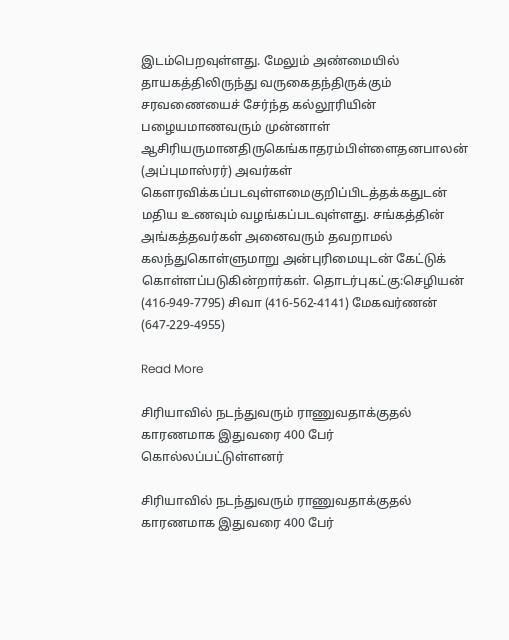இடம்பெறவுள்ளது. மேலும் அண்மையில் தாயகத்திலிருந்து வருகைதந்திருக்கும் சரவணையைச் சேர்ந்த கல்லூரியின் பழையமாணவரும் முன்னாள் ஆசிரியருமானதிருகெங்காதரம்பிள்ளைதனபாலன் (அப்புமாஸ்ரர்) அவர்கள் கௌரவிக்கப்படவுள்ளமைகுறிப்பிடத்தக்கதுடன் மதிய உணவும் வழங்கப்படவுள்ளது. சங்கத்தின் அங்கத்தவர்கள் அனைவரும் தவறாமல் கலந்துகொள்ளுமாறு அன்புரிமையுடன் கேட்டுக் கொள்ளப்படுகின்றார்கள். தொடர்புகட்கு:செழியன் (416-949-7795) சிவா (416-562-4141) மேகவர்ணன் (647-229-4955)

Read More

சிரியாவில் நடந்துவரும் ராணுவதாக்குதல் காரணமாக இதுவரை 400 பேர் கொல்லப்பட்டுள்ளனர்

சிரியாவில் நடந்துவரும் ராணுவதாக்குதல் காரணமாக இதுவரை 400 பேர்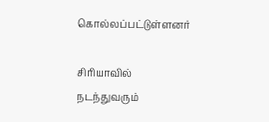கொல்லப்பட்டுள்ளனர்

சிரியாவில் நடந்துவரும்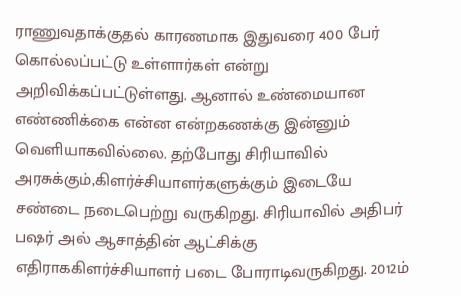ராணுவதாக்குதல் காரணமாக இதுவரை 400 பேர் கொல்லப்பட்டு உள்ளார்கள் என்று அறிவிக்கப்பட்டுள்ளது. ஆனால் உண்மையான எண்ணிக்கை என்ன என்றகணக்கு இன்னும் வெளியாகவில்லை. தற்போது சிரியாவில் அரசுக்கும்,கிளர்ச்சியாளர்களுக்கும் இடையே சண்டை நடைபெற்று வருகிறது. சிரியாவில் அதிபர் பஷர் அல் ஆசாத்தின் ஆட்சிக்கு எதிராககிளர்ச்சியாளர் படை போராடிவருகிறது. 2012ம்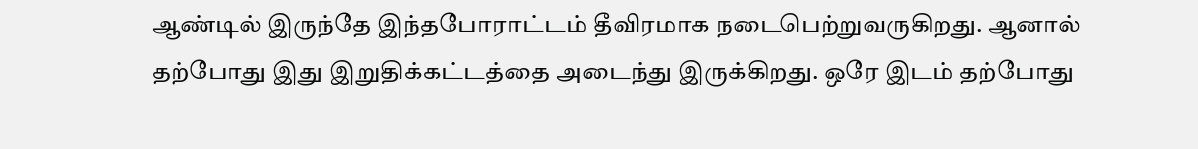ஆண்டில் இருந்தே இந்தபோராட்டம் தீவிரமாக நடைபெற்றுவருகிறது. ஆனால் தற்போது இது இறுதிக்கட்டத்தை அடைந்து இருக்கிறது. ஒரே இடம் தற்போது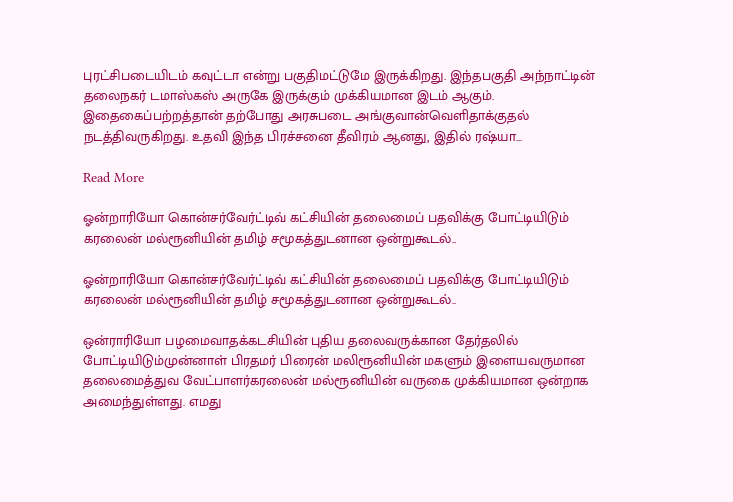புரட்சிபடையிடம் கவுட்டா என்று பகுதிமட்டுமே இருக்கிறது. இந்தபகுதி அந்நாட்டின் தலைநகர் டமாஸ்கஸ் அருகே இருக்கும் முக்கியமான இடம் ஆகும். இதைகைப்பற்றத்தான் தற்போது அரசுபடை அங்குவான்வெளிதாக்குதல் நடத்திவருகிறது. உதவி இந்த பிரச்சனை தீவிரம் ஆனது, இதில் ரஷ்யா…

Read More

ஓன்றாரியோ கொன்சர்வேர்ட்டிவ் கட்சியின் தலைமைப் பதவிக்கு போட்டியிடும் கரலைன் மல்ரூனியின் தமிழ் சமூகத்துடனான ஒன்றுகூடல்..

ஓன்றாரியோ கொன்சர்வேர்ட்டிவ் கட்சியின் தலைமைப் பதவிக்கு போட்டியிடும் கரலைன் மல்ரூனியின் தமிழ் சமூகத்துடனான ஒன்றுகூடல்..

ஒன்ராரியோ பழமைவாதக்கடசியின் புதிய தலைவருக்கான தேர்தலில் போட்டியிடும்முன்னாள் பிரதமர் பிரைன் மலிரூனியின் மகளும் இளையவருமான தலைமைத்துவ வேட்பாளர்கரலைன் மல்ரூனியின் வருகை முக்கியமான ஒன்றாக அமைந்துள்ளது. எமது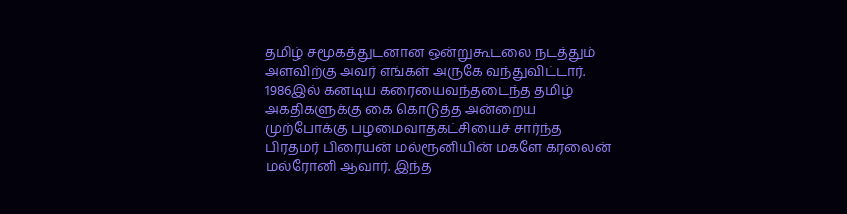தமிழ் சமூகத்துடனான ஒன்றுகூடலை நடத்தும் அளவிற்கு அவர் எங்கள் அருகே வந்துவிட்டார். 1986இல் கனடிய கரையைவந்தடைந்த தமிழ் அகதிகளுக்கு கை கொடுத்த அன்றைய முற்போக்கு பழமைவாதகட்சியைச் சார்ந்த பிரதமர் பிரையன் மல்ரூனியின் மகளே கரலைன் மல்ரோனி ஆவார். இந்த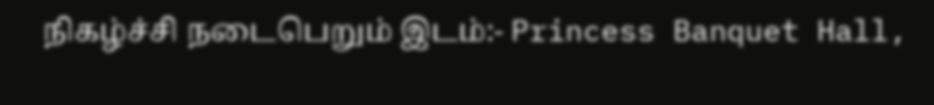நிகழ்ச்சி நடைபெறும் இடம்:- Princess Banquet Hall,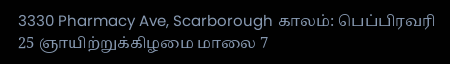3330 Pharmacy Ave, Scarborough காலம்: பெப்பிரவரி 25 ஞாயிற்றுக்கிழமை மாலை 7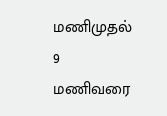மணிமுதல் 9 மணிவரை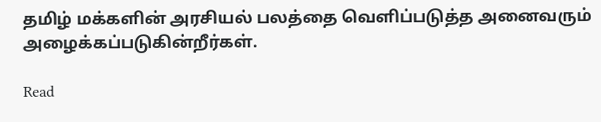தமிழ் மக்களின் அரசியல் பலத்தை வெளிப்படுத்த அனைவரும் அழைக்கப்படுகின்றீர்கள்.

Read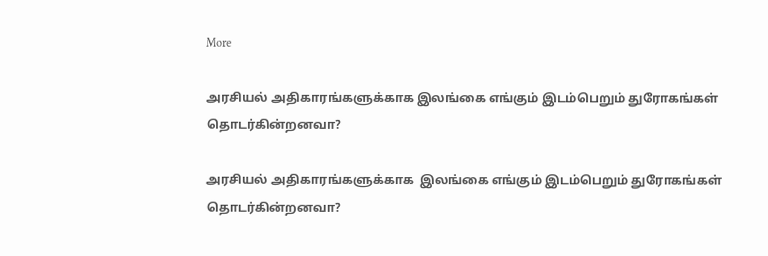More

அரசியல் அதிகாரங்களுக்காக இலங்கை எங்கும் இடம்பெறும் துரோகங்கள் தொடர்கின்றனவா?

அரசியல் அதிகாரங்களுக்காக  இலங்கை எங்கும் இடம்பெறும் துரோகங்கள் தொடர்கின்றனவா?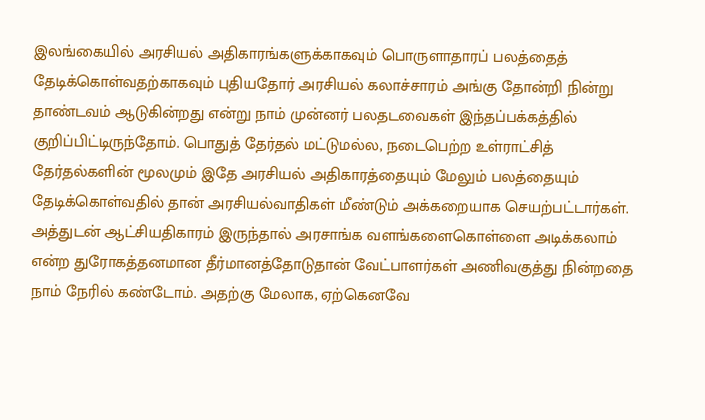இலங்கையில் அரசியல் அதிகாரங்களுக்காகவும் பொருளாதாரப் பலத்தைத் தேடிக்கொள்வதற்காகவும் புதியதோர் அரசியல் கலாச்சாரம் அங்கு தோன்றி நின்று தாண்டவம் ஆடுகின்றது என்று நாம் முன்னர் பலதடவைகள் இந்தப்பக்கத்தில் குறிப்பிட்டிருந்தோம். பொதுத் தேர்தல் மட்டுமல்ல, நடைபெற்ற உள்ராட்சித் தேர்தல்களின் மூலமும் இதே அரசியல் அதிகாரத்தையும் மேலும் பலத்தையும் தேடிக்கொள்வதில் தான் அரசியல்வாதிகள் மீண்டும் அக்கறையாக செயற்பட்டார்கள். அத்துடன் ஆட்சியதிகாரம் இருந்தால் அரசாங்க வளங்களைகொள்ளை அடிக்கலாம் என்ற துரோகத்தனமான தீர்மானத்தோடுதான் வேட்பாளர்கள் அணிவகுத்து நின்றதை நாம் நேரில் கண்டோம். அதற்கு மேலாக, ஏற்கெனவே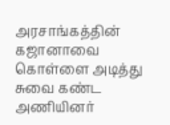அரசாங்கத்தின் கஜானாவை கொள்ளை அடித்து சுவை கண்ட அணியினர்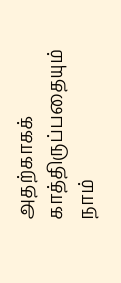அதற்காகக் காத்திருப்பதையும் நாம்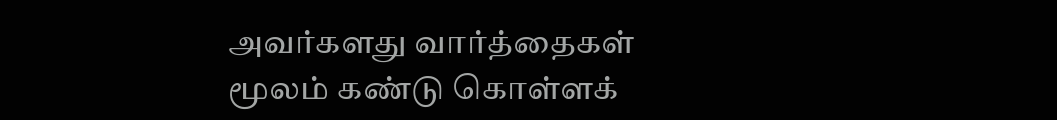அவர்களது வார்த்தைகள் மூலம் கண்டு கொள்ளக்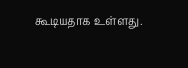கூடியதாக உள்ளது.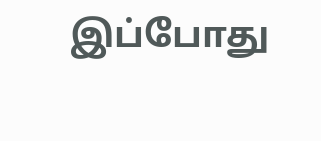இப்போது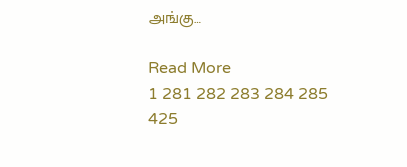அங்கு…

Read More
1 281 282 283 284 285 425